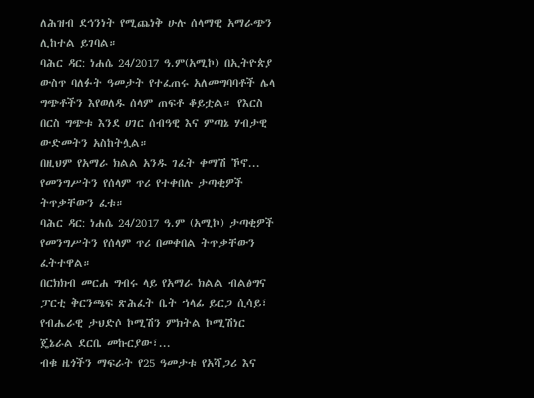ለሕዝብ ደኅንነት የሚጨነቅ ሁሉ ሰላማዊ አማራጭን ሊከተል ይገባል።
ባሕር ዳር: ነሐሴ 24/2017 ዓ.ም(አሚኮ) በኢትዮጵያ ውስጥ ባለፉት ዓመታት የተፈጠሩ አለመግባባቶች ሌላ ግጭቶችን እየወለዱ ሰላም ጠፍቶ ቆይቷል። የእርስ በርስ ግጭቱ እንደ ሀገር ሰብዓዊ እና ምጣኔ ሃብታዊ ውድመትን አስከትሏል።
በዚህም የአማራ ክልል አንዱ ገፈት ቀማሽ ኾኖ...
የመንግሥትን የሰላም ጥሪ የተቀበሉ ታጣቂዎች ትጥቃቸውን ፈቱ።
ባሕር ዳር: ነሐሴ 24/2017 ዓ.ም (አሚኮ) ታጣቂዎች የመንግሥትን የሰላም ጥሪ በመቀበል ትጥቃቸውን ፈትተዋል።
በርክክብ መርሐ ግብሩ ላይ የአማራ ክልል ብልፅግና ፓርቲ ቅርንጫፍ ጽሕፈት ቤት ኀላፊ ይርጋ ሲሳይ፣ የብሔራዊ ታህድሶ ኮሚሽን ምክትል ኮሚሽነር ጄኔራል ደርቤ መኩርያው፣...
ብቁ ዜጎችን ማፍራት የ25 ዓመታቱ የአሻጋሪ እና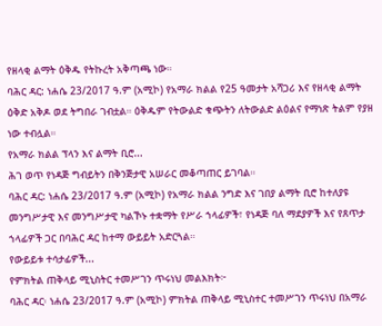የዘላቂ ልማት ዕቅዱ የትኩረት አቅጣጫ ነው።
ባሕር ዳር: ነሐሴ 23/2017 ዓ.ም (አሚኮ) የአማራ ክልል የ25 ዓመታት አሻጋሪ እና የዘላቂ ልማት ዕቅድ አቅዶ ወደ ትግበራ ገብቷል። ዕቅዱም የትውልድ ቁጭትን ለትውልድ ልዕልና የማነጽ ትልም የያዘ ነው ተብሏል።
የአማራ ክልል ፕላን እና ልማት ቢሮ...
ሕገ ወጥ የነዳጅ ግብይትን በቅንጅታዊ አሠራር መቆጣጠር ይገባል።
ባሕር ዳር: ነሐሴ 23/2017 ዓ.ም (አሚኮ) የአማራ ክልል ንግድ እና ገበያ ልማት ቢሮ ከተለያዩ መንግሥታዊ እና መንግሥታዊ ካልኾኑ ተቋማት የሥራ ኀላፊዎች፣ የነዳጅ ባለ ማደያዎች እና የጸጥታ ኀላፊዎች ጋር በባሕር ዳር ከተማ ውይይት አድርጓል።
የውይይቱ ተሳታፊዎች...
የምክትል ጠቅላይ ሚኒስትር ተመሥገን ጥሩነህ መልእክት፦
ባሕር ዳር፡ ነሐሴ 23/2017 ዓ.ም (አሚኮ) ምክትል ጠቅላይ ሚኒስተር ተመሥገን ጥሩነህ በአማራ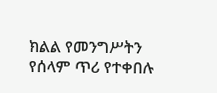ክልል የመንግሥትን የሰላም ጥሪ የተቀበሉ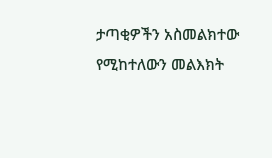ታጣቂዎችን አስመልክተው የሚከተለውን መልእክት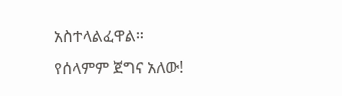አስተላልፈዋል።
የሰላምም ጀግና አለው!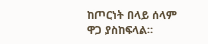ከጦርነት በላይ ሰላም ዋጋ ያስከፍላል።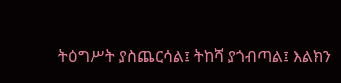ትዕግሥት ያስጨርሳል፤ ትከሻ ያጎብጣል፤ እልክን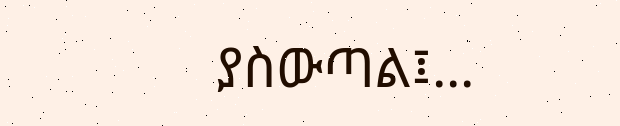ያስውጣል፤...